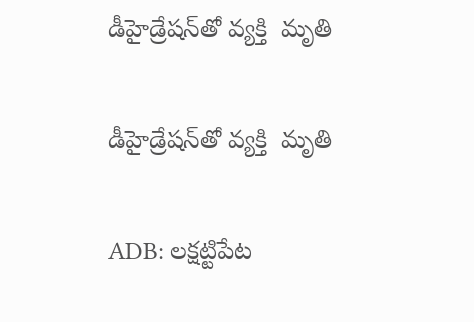డీహైడ్రేషన్‌తో వ్యక్తి  మృతి

డీహైడ్రేషన్‌తో వ్యక్తి  మృతి

ADB: లక్షట్టిపేట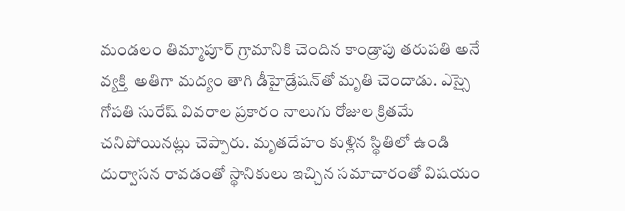మండలం తిమ్మాపూర్ గ్రామానికి చెందిన కాండ్రాపు తరుపతి అనే వ్యక్తి  అతిగా మద్యం తాగి డీహైడ్రేషన్‌తో మృతి చెందాడు. ఎస్సై గోపతి సురేష్‌ వివరాల ప్రకారం నాలుగు రోజుల క్రితమే చనిపోయినట్లు చెప్పారు. మృతదేహం కుళ్లిన స్థితిలో ఉండి దుర్వాసన రావడంతో స్థానికులు ఇచ్చిన సమాచారంతో విషయం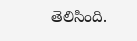తెలిసింది.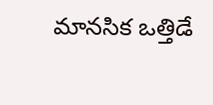మానసిక ఒత్తిడే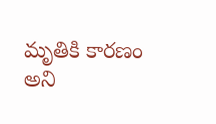మృతికి కారణం అని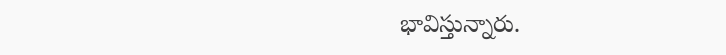భావిస్తున్నారు.